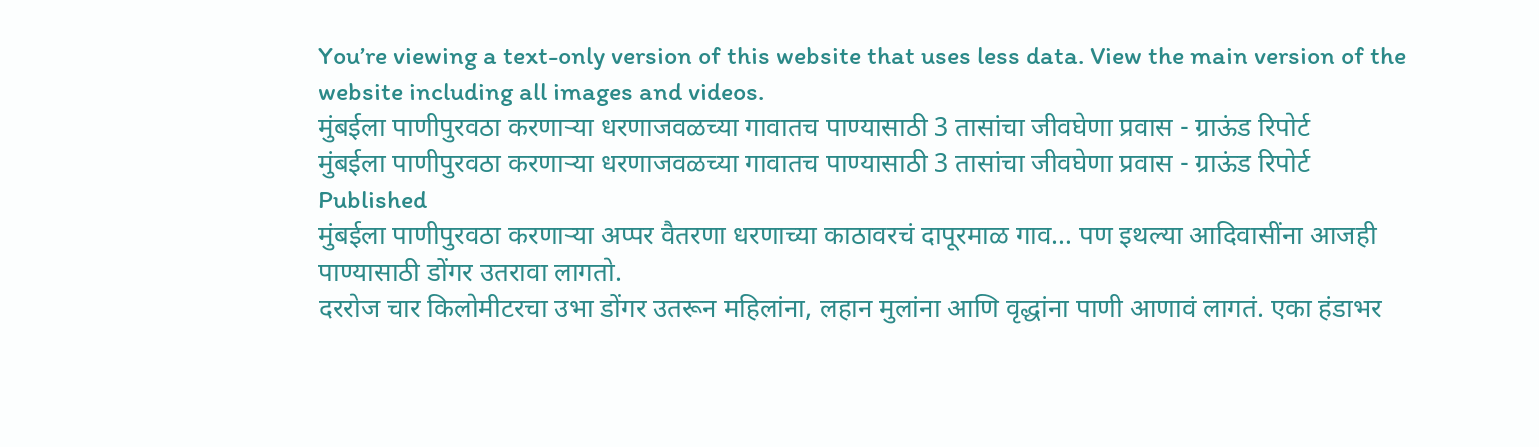You’re viewing a text-only version of this website that uses less data. View the main version of the website including all images and videos.
मुंबईला पाणीपुरवठा करणाऱ्या धरणाजवळच्या गावातच पाण्यासाठी 3 तासांचा जीवघेणा प्रवास - ग्राऊंड रिपोर्ट
मुंबईला पाणीपुरवठा करणाऱ्या धरणाजवळच्या गावातच पाण्यासाठी 3 तासांचा जीवघेणा प्रवास - ग्राऊंड रिपोर्ट
Published
मुंबईला पाणीपुरवठा करणाऱ्या अप्पर वैतरणा धरणाच्या काठावरचं दापूरमाळ गाव… पण इथल्या आदिवासींना आजही पाण्यासाठी डोंगर उतरावा लागतो.
दररोज चार किलोमीटरचा उभा डोंगर उतरून महिलांना, लहान मुलांना आणि वृद्धांना पाणी आणावं लागतं. एका हंडाभर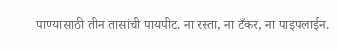पाण्यासाठी तीन तासांची पायपीट. ना रस्ता, ना टँकर, ना पाइपलाईन.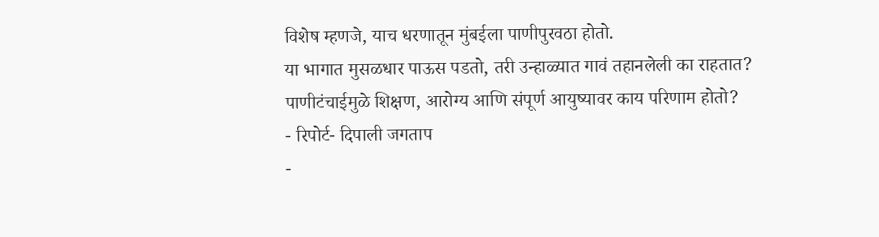विशेष म्हणजे, याच धरणातून मुंबईला पाणीपुरवठा होतो.
या भागात मुसळधार पाऊस पडतो, तरी उन्हाळ्यात गावं तहानलेली का राहतात?
पाणीटंचाईमुळे शिक्षण, आरोग्य आणि संपूर्ण आयुष्यावर काय परिणाम होतो?
- रिपोर्ट- दिपाली जगताप
-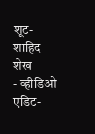शूट- शाहिद शेख
- व्हीडिओ एडिट-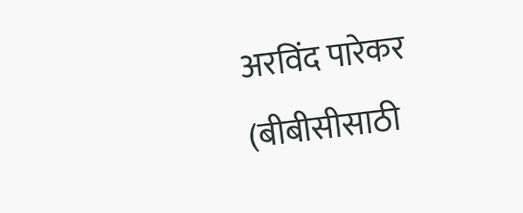अरविंद पारेकर
(बीबीसीसाठी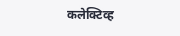कलेक्टिव्ह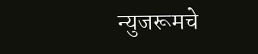न्युजरूमचे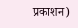प्रकाशन)